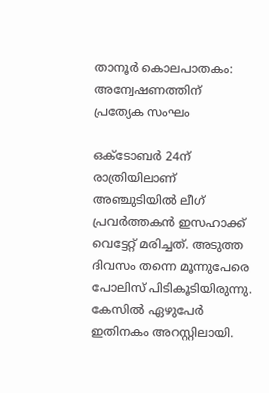താനൂര്‍ കൊലപാതകം: അന്വേഷണത്തിന് പ്രത്യേക സംഘം

ഒക്ടോബര്‍ 24ന് രാത്രിയിലാണ് അഞ്ചുടിയില്‍ ലീഗ് പ്രവര്‍ത്തകന്‍ ഇസഹാക്ക് വെട്ടേറ്റ് മരിച്ചത്. അടുത്ത ദിവസം തന്നെ മൂന്നുപേരെ പോലിസ് പിടികൂടിയിരുന്നു. കേസില്‍ ഏഴുപേര്‍ ഇതിനകം അറസ്റ്റിലായി.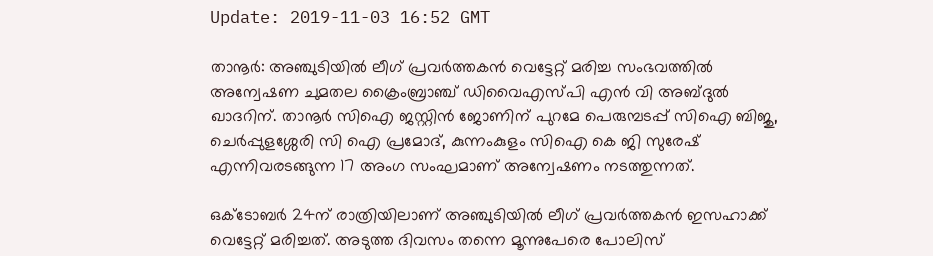Update: 2019-11-03 16:52 GMT

താനൂര്‍: അഞ്ചുടിയില്‍ ലീഗ് പ്രവര്‍ത്തകന്‍ വെട്ടേറ്റ് മരിച്ച സംഭവത്തില്‍ അന്വേഷണ ചുമതല ക്രൈംബ്രാഞ്ച് ഡിവൈഎസ്പി എന്‍ വി അബ്ദുല്‍ ഖാദറിന്. താനൂര്‍ സിഐ ജസ്റ്റിന്‍ ജോണിന് പുറമേ പെരുമ്പടപ്പ് സിഐ ബിജു, ചെര്‍പ്പുളശ്ശേരി സി ഐ പ്രമോദ്, കുന്നംകുളം സിഐ കെ ജി സുരേഷ് എന്നിവരടങ്ങുന്ന 17 അംഗ സംഘമാണ് അന്വേഷണം നടത്തുന്നത്.

ഒക്ടോബര്‍ 24ന് രാത്രിയിലാണ് അഞ്ചുടിയില്‍ ലീഗ് പ്രവര്‍ത്തകന്‍ ഇസഹാക്ക് വെട്ടേറ്റ് മരിച്ചത്. അടുത്ത ദിവസം തന്നെ മൂന്നുപേരെ പോലിസ്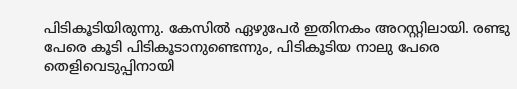പിടികൂടിയിരുന്നു. കേസില്‍ ഏഴുപേര്‍ ഇതിനകം അറസ്റ്റിലായി. രണ്ടു പേരെ കൂടി പിടികൂടാനുണ്ടെന്നും, പിടികൂടിയ നാലു പേരെ തെളിവെടുപ്പിനായി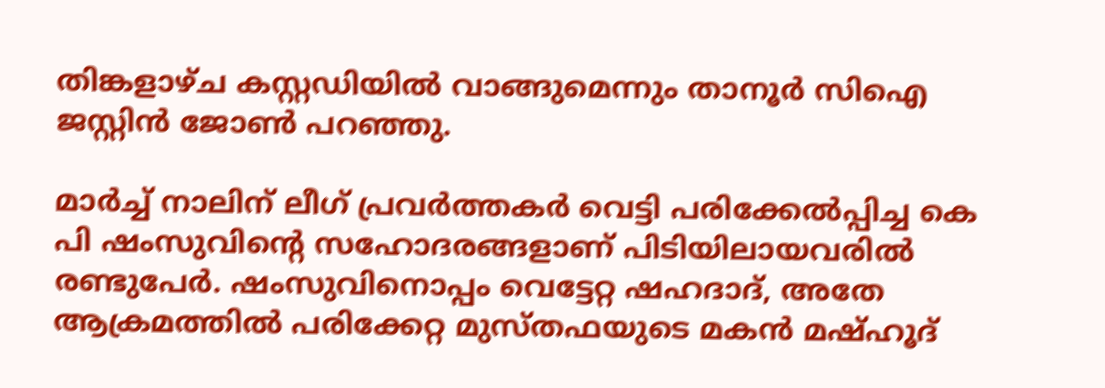തിങ്കളാഴ്ച കസ്റ്റഡിയില്‍ വാങ്ങുമെന്നും താനൂര്‍ സിഐ ജസ്റ്റിന്‍ ജോണ്‍ പറഞ്ഞു.

മാര്‍ച്ച് നാലിന് ലീഗ് പ്രവര്‍ത്തകര്‍ വെട്ടി പരിക്കേല്‍പ്പിച്ച കെ പി ഷംസുവിന്റെ സഹോദരങ്ങളാണ് പിടിയിലായവരില്‍ രണ്ടുപേര്‍. ഷംസുവിനൊപ്പം വെട്ടേറ്റ ഷഹദാദ്, അതേ ആക്രമത്തില്‍ പരിക്കേറ്റ മുസ്തഫയുടെ മകന്‍ മഷ്ഹൂദ്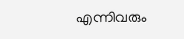എന്നിവരും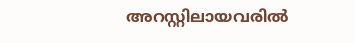അറസ്റ്റിലായവരില്‍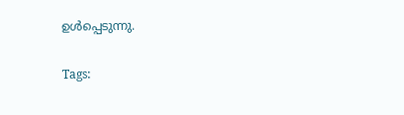ഉള്‍പ്പെടുന്നു.

Tags: